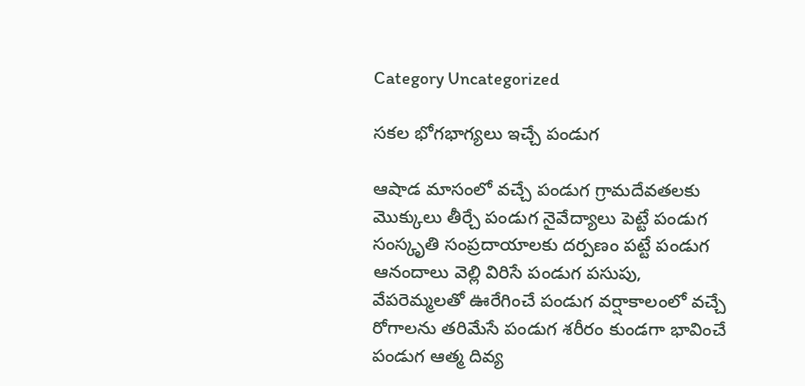Category Uncategorized

సకల భోగభాగ్యలు ఇచ్చే పండుగ

ఆషాడ మాసంలో వచ్చే పండుగ గ్రామదేవతలకు మొక్కులు తీర్చే పండుగ నైవేద్యాలు పెట్టే పండుగ సంస్కృతి సంప్రదాయాలకు దర్పణం పట్టే పండుగ ఆనందాలు వెల్లి విరిసే పండుగ పసుపు, వేపరెమ్మలతో ఊరేగించే పండుగ వర్షాకాలంలో వచ్చే రోగాలను తరిమేసే పండుగ శరీరం కుండగా భావించే పండుగ ఆత్మ దివ్య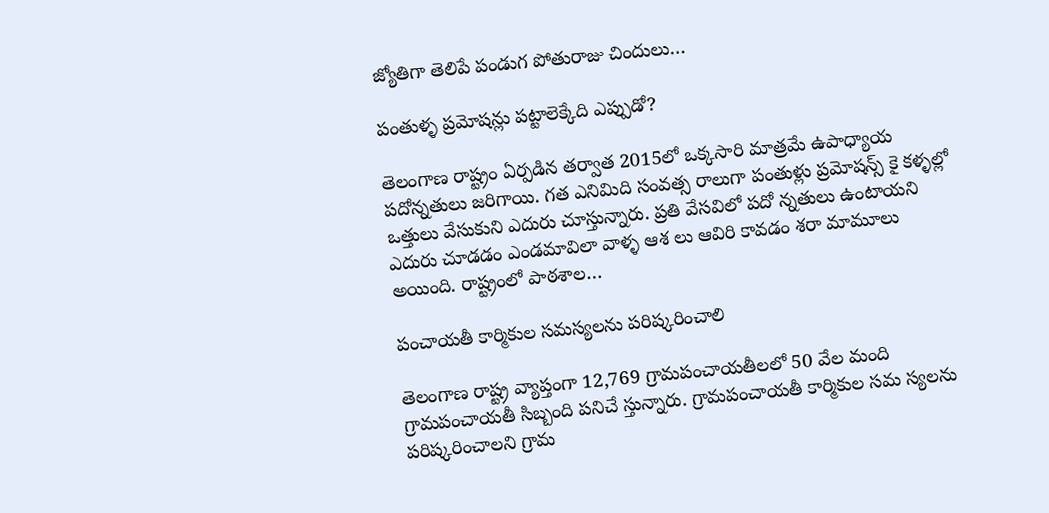జ్యోతిగా తెలిపే పండుగ పోతురాజు చిందులు…

పంతుళ్ళ ప్రమోషన్లు పట్టాలెక్కేది ఎప్పుడో?

తెలంగాణ రాష్ట్రం ఏర్పడిన తర్వాత 2015లో ఒక్కసారి మాత్రమే ఉపాధ్యాయ పదోన్నతులు జరిగాయి. గత ఎనిమిది సంవత్స రాలుగా పంతుళ్లు ప్రమోషన్స్ ‌కై కళ్ళల్లో ఒత్తులు వేసుకుని ఎదురు చూస్తున్నారు. ప్రతి వేసవిలో పదో న్నతులు ఉంటాయని ఎదురు చూడడం ఎండమావిలా వాళ్ళ ఆశ లు ఆవిరి కావడం శరా మామూలు అయింది. రాష్ట్రంలో పాఠశాల…

పంచాయతీ కార్మికుల సమస్యలను పరిష్కరించాలి

తెలంగాణ రాష్ట్ర వ్యాప్తంగా 12,769 గ్రామపంచాయతీలలో 50 వేల మంది గ్రామపంచాయతీ సిబ్బంది పనిచే స్తున్నారు. గ్రామపంచాయతీ కార్మికుల సమ స్యలను పరిష్కరించాలని గ్రామ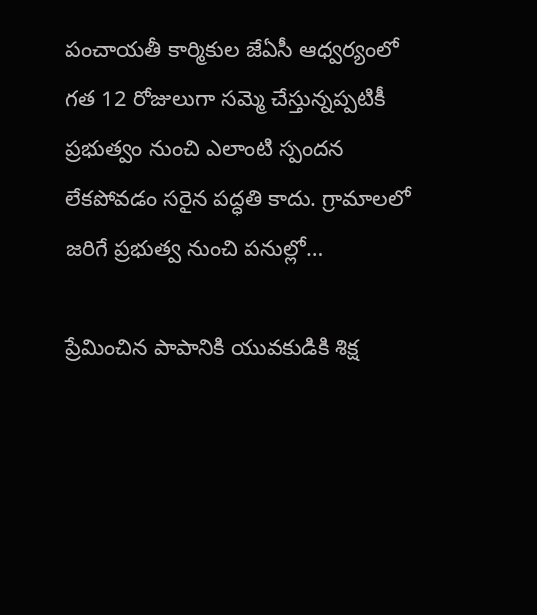పంచాయతీ కార్మికుల జేఏసీ ఆధ్వర్యంలో గత 12 రోజులుగా సమ్మె చేస్తున్నప్పటికీ ప్రభుత్వం నుంచి ఎలాంటి స్పందన లేకపోవడం సరైన పద్ధతి కాదు. గ్రామాలలో జరిగే ప్రభుత్వ నుంచి పనుల్లో…

ప్రేమించిన పాపానికి యువకుడికి శిక్ష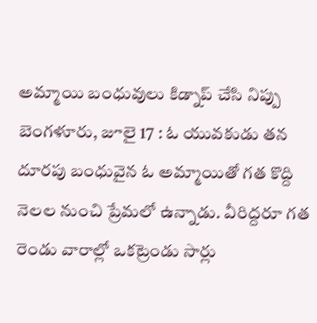అమ్మాయి బంధువులు కిడ్నాప్‌ ‌చేసి నిప్పు బెంగళూరు, జూలై 17 : ఓ యువకుడు తన దూరపు బంధువైన ఓ అమ్మాయితో గత కొద్ది నెలల నుంచి ప్రేమలో ఉన్నాడు. వీరిద్దరూ గత రెండు వారాల్లో ఒకట్రెండు సార్లు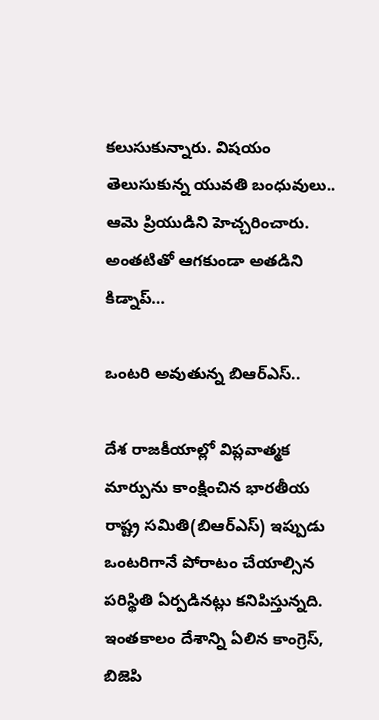కలుసుకున్నారు. విషయం తెలుసుకున్న యువతి బంధువులు.. ఆమె ప్రియుడిని హెచ్చరించారు. అంతటితో ఆగకుండా అతడిని కిడ్నాప్‌…

ఒం‌టరి అవుతున్న బిఆర్‌ఎస్‌..

దేశ రాజకీయాల్లో విప్లవాత్మక మార్పును కాంక్షించిన భారతీయ రాష్ట్ర సమితి(బిఆర్‌ఎస్‌) ఇప్పుడు ఒంటరిగానే పోరాటం చేయాల్సిన పరిస్థితి ఏర్పడినట్లు కనిపిస్తున్నది. ఇంతకాలం దేశాన్ని ఏలిన కాంగ్రెస్‌, బిజెపి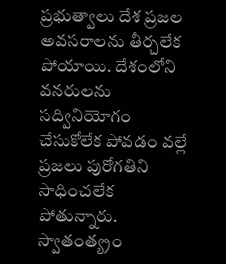ప్రభుత్వాలు దేశ ప్రజల అవసరాలను తీర్చలేక పోయాయి. దేశంలోని వనరులను సద్వినియోగం చేసుకోలేక పోవడం వల్లే ప్రజలు పురోగతిని సాధించలేక పోతున్నారు. స్వాతంత్య్రం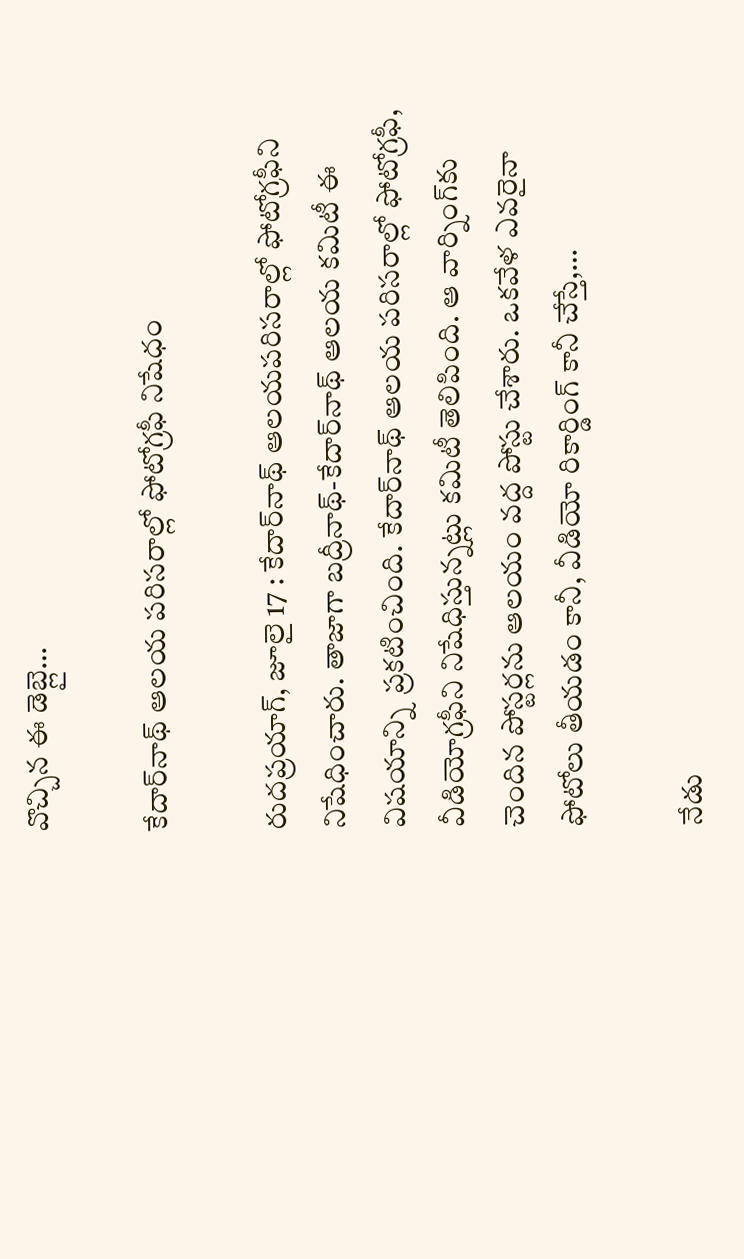వొచ్చిన ఈ డెబ్లై…

కేదార్‌నాథ్‌ ఆలయ పరిసరాల్లో ఫోటోగ్రఫీ నిషేధం

రుదప్రయాగ్‌, జూలై 17 : కేదార్‌నాథ్‌ ఆలయపరిసరాల్లో ఫోటోగ్రఫీని నిషేధించారు. తాజాగా బద్రీనాథ్‌-కేదార్‌నాథ్‌ ఆలయ కమిటీ ఈ విషయాన్ని  ప్రకటించింది. కేదార్‌నాథ్‌ ఆలయ పరిసరాల్లో ఫోటోగ్రఫీ, వీడియోగ్రఫీని నిషేధిస్తున్నట్లు కమిటీ తెలిపింది. ఆ వార్నింగ్‌కు చెందిన పోస్టర్లను ఆలయం వద్ద పోస్టు చేశారు. ఒకవేళ ఎవరైనా ఫోటోలు తీయడం కానీ, వీడియో రికార్డింగ్‌ ‌కానీ చేస్తే,…

నేడు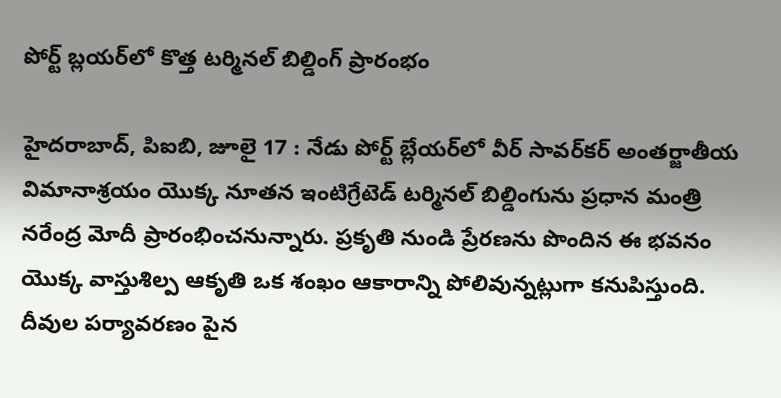పోర్ట్ ‌బ్లయర్‌లో కొత్త టర్మినల్‌ ‌బిల్డింగ్‌ ‌ప్రారంభం

హైదరాబాద్‌, పిఐబి, జూలై 17 : నేడు పోర్ట్ ‌బ్లేయర్‌లో వీర్‌ ‌సావర్‌కర్‌ అం‌తర్జాతీయ విమానాశ్రయం యొక్క నూతన ఇంటిగ్రేటెడ్‌ ‌టర్మినల్‌ ‌బిల్డింగును ప్రధాన మంత్రి నరేంద్ర మోదీ ప్రారంభించనున్నారు. ప్రకృతి నుండి ప్రేరణను పొందిన ఈ భవనం యొక్క వాస్తుశిల్ప ఆకృతి ఒక శంఖం ఆకారాన్ని పోలివున్నట్లుగా కనుపిస్తుంది. దీవుల పర్యావరణం పైన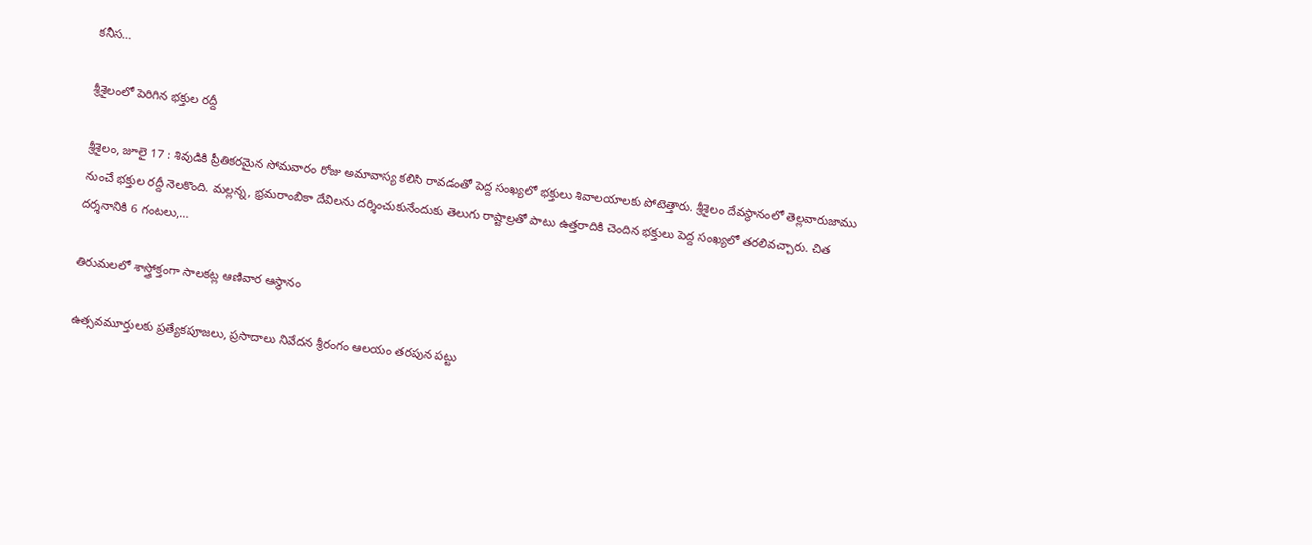కనీస…

శ్రీ‌శైలంలో పెరిగిన భక్తుల రద్దీ

శ్రీశైలం, జూలై 17 : శివుడికి ప్రీతికరమైన సోమవారం రోజు అమావాస్య కలిసి రావడంతో పెద్ద సంఖ్యలో భక్తులు శివాలయాలకు పోటెత్తారు. శ్రీశైలం దేవస్థానంలో తెల్లవారుజాము నుంచే భక్తుల రద్దీ నెలకొంది. మల్లన్న, భ్రమరాంబికా దేవిలను దర్శించుకునేందుకు తెలుగు రాష్టాల్రతో పాటు ఉత్తరాదికి చెందిన భక్తులు పెద్ద సంఖ్యలో తరలివచ్చారు. చిత దర్శనానికి 6 గంటలు,…

తిరుమలలో శాస్త్రోక్తంగా సాలకట్ల ఆణివార ఆస్థానం

ఉత్సవమూర్తులకు ప్రత్యేకపూజలు, ప్రసాదాలు నివేదన శ్రీరంగం ఆలయం తరపున పట్టు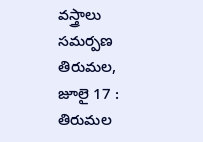వస్త్రాలు సమర్పణ తిరుమల, జూలై 17 : తిరుమల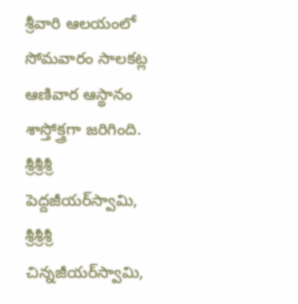శ్రీవారి ఆలయంలో సోమవారం సాలకట్ల ఆణివార ఆస్థానం శాస్తోక్త్రగా జరిగింది. శ్రీశ్రీశ్రీ పెద్దజీయర్‌స్వామి, శ్రీశ్రీశ్రీ చిన్నజీయర్‌స్వామి,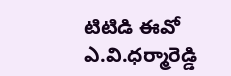టిటిడి ఈవో  ఎ.వి.ధర్మారెడ్డి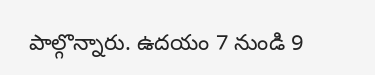పాల్గొన్నారు. ఉదయం 7 నుండి 9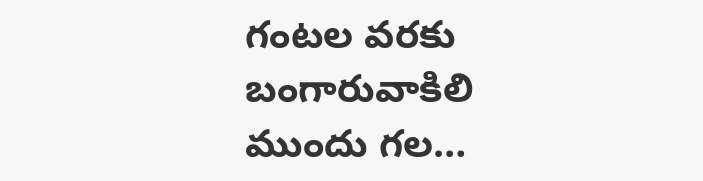గంటల వరకు బంగారువాకిలి ముందు గల…